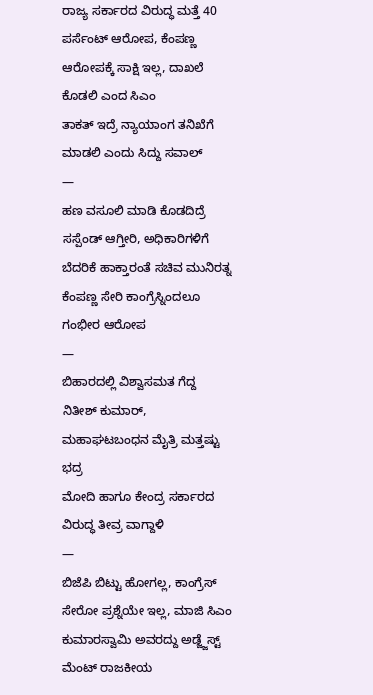ರಾಜ್ಯ ಸರ್ಕಾರದ ವಿರುದ್ಧ ಮತ್ತೆ 40 ಪರ್ಸೆಂಟ್ ಆರೋಪ, ಕೆಂಪಣ್ಣ ಆರೋಪಕ್ಕೆ ಸಾಕ್ಷಿ ಇಲ್ಲ, ದಾಖಲೆ ಕೊಡಲಿ ಎಂದ ಸಿಎಂ
ತಾಕತ್ ಇದ್ರೆ ನ್ಯಾಯಾಂಗ ತನಿಖೆಗೆ ಮಾಡಲಿ ಎಂದು ಸಿದ್ದು ಸವಾಲ್
—
ಹಣ ವಸೂಲಿ ಮಾಡಿ ಕೊಡದಿದ್ರೆ ಸಸ್ಪೆಂಡ್ ಆಗ್ತೀರಿ, ಅಧಿಕಾರಿಗಳಿಗೆ ಬೆದರಿಕೆ ಹಾಕ್ತಾರಂತೆ ಸಚಿವ ಮುನಿರತ್ನ
ಕೆಂಪಣ್ಣ ಸೇರಿ ಕಾಂಗ್ರೆಸ್ನಿಂದಲೂ ಗಂಭೀರ ಆರೋಪ
—
ಬಿಹಾರದಲ್ಲಿ ವಿಶ್ವಾಸಮತ ಗೆದ್ದ ನಿತೀಶ್ ಕುಮಾರ್, ಮಹಾಘಟಬಂಧನ ಮೈತ್ರಿ ಮತ್ತಷ್ಟು ಭದ್ರ
ಮೋದಿ ಹಾಗೂ ಕೇಂದ್ರ ಸರ್ಕಾರದ ವಿರುದ್ಧ ತೀವ್ರ ವಾಗ್ದಾಳಿ
—
ಬಿಜೆಪಿ ಬಿಟ್ಟು ಹೋಗಲ್ಲ, ಕಾಂಗ್ರೆಸ್ ಸೇರೋ ಪ್ರಶ್ನೆಯೇ ಇಲ್ಲ, ಮಾಜಿ ಸಿಎಂ ಕುಮಾರಸ್ವಾಮಿ ಅವರದ್ದು ಅಡ್ಜ್ಜೆಸ್ಟ್ ಮೆಂಟ್ ರಾಜಕೀಯ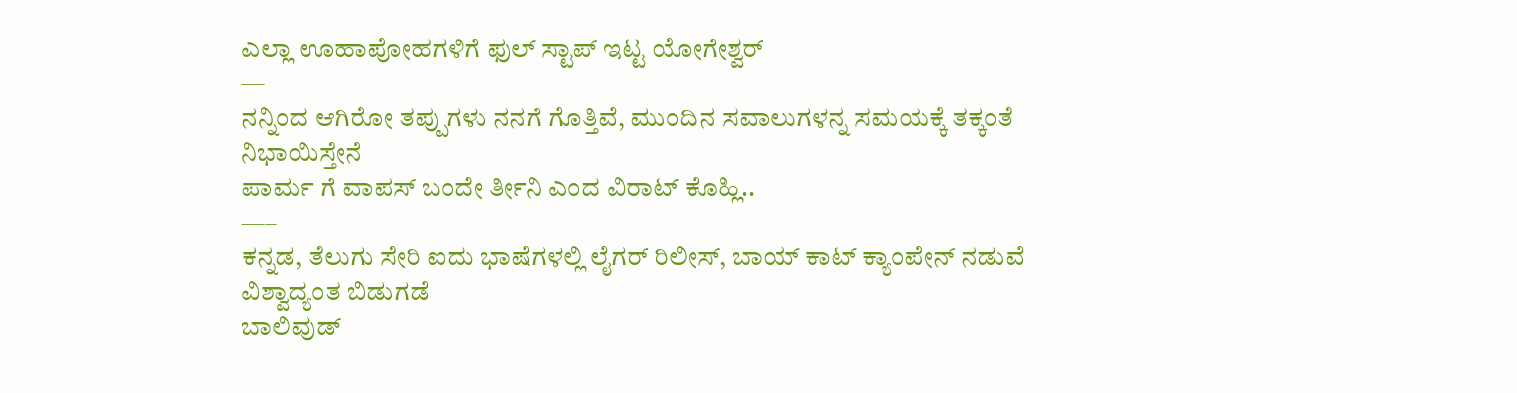ಎಲ್ಲಾ ಊಹಾಪೋಹಗಳಿಗೆ ಫುಲ್ ಸ್ಟಾಪ್ ಇಟ್ಟ ಯೋಗೇಶ್ವರ್
—
ನನ್ನಿಂದ ಆಗಿರೋ ತಪ್ಪುಗಳು ನನಗೆ ಗೊತ್ತಿವೆ, ಮುಂದಿನ ಸವಾಲುಗಳನ್ನ ಸಮಯಕ್ಕೆ ತಕ್ಕಂತೆ ನಿಭಾಯಿಸ್ತೇನೆ
ಪಾರ್ಮ ಗೆ ವಾಪಸ್ ಬಂದೇ ರ್ತೀನಿ ಎಂದ ವಿರಾಟ್ ಕೊಹ್ಲಿ..
—–
ಕನ್ನಡ, ತೆಲುಗು ಸೇರಿ ಐದು ಭಾಷೆಗಳಲ್ಲಿ ಲೈಗರ್ ರಿಲೀಸ್, ಬಾಯ್ ಕಾಟ್ ಕ್ಯಾಂಪೇನ್ ನಡುವೆ ವಿಶ್ವಾದ್ಯಂತ ಬಿಡುಗಡೆ
ಬಾಲಿವುಡ್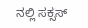ನಲ್ಲಿ ಸಕ್ಸಸ್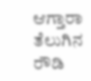ಆಗ್ತಾರಾ ತೆಲುಗಿನ ರೌಡಿ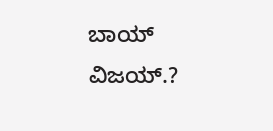ಬಾಯ್ ವಿಜಯ್.?